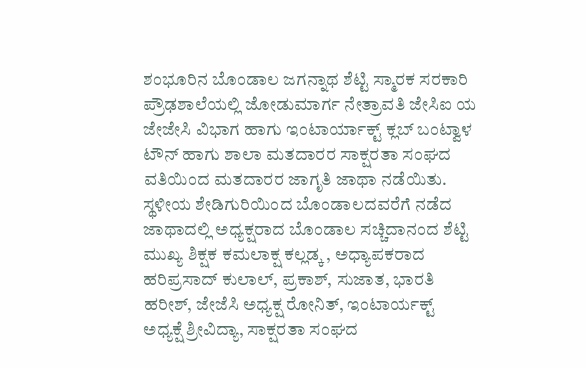ಶಂಭೂರಿನ ಬೊಂಡಾಲ ಜಗನ್ನಾಥ ಶೆಟ್ಟಿ ಸ್ಮಾರಕ ಸರಕಾರಿ ಪ್ರೌಢಶಾಲೆಯಲ್ಲಿ ಜೋಡುಮಾರ್ಗ ನೇತ್ರಾವತಿ ಜೇಸಿಐ ಯ ಜೇಜೇಸಿ ವಿಭಾಗ ಹಾಗು ಇಂಟಾರ್ಯಾಕ್ಟ್ ಕ್ಲಬ್ ಬಂಟ್ವಾಳ ಟೌನ್ ಹಾಗು ಶಾಲಾ ಮತದಾರರ ಸಾಕ್ಷರತಾ ಸಂಘದ ವತಿಯಿಂದ ಮತದಾರರ ಜಾಗೃತಿ ಜಾಥಾ ನಡೆಯಿತು.
ಸ್ಥಳೀಯ ಶೇಡಿಗುರಿಯಿಂದ ಬೊಂಡಾಲದವರೆಗೆ ನಡೆದ ಜಾಥಾದಲ್ಲಿ ಅಧ್ಯಕ್ಷರಾದ ಬೊಂಡಾಲ ಸಚ್ಚಿದಾನಂದ ಶೆಟ್ಟಿ ಮುಖ್ಯ ಶಿಕ್ಷಕ ಕಮಲಾಕ್ಷ ಕಲ್ಲಡ್ಕ , ಅಧ್ಯಾಪಕರಾದ ಹರಿಪ್ರಸಾದ್ ಕುಲಾಲ್, ಪ್ರಕಾಶ್, ಸುಜಾತ, ಭಾರತಿ ಹರೀಶ್, ಜೇಜೆಸಿ ಅಧ್ಯಕ್ಷ ರೋನಿತ್, ಇಂಟಾರ್ಯಕ್ಟ್ ಅಧ್ಯಕ್ಷೆ ಶ್ರೀವಿದ್ಯಾ, ಸಾಕ್ಷರತಾ ಸಂಘದ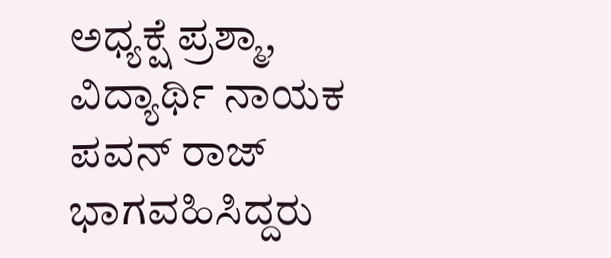ಅಧ್ಯಕ್ಷೆ ಪ್ರಶ್ಮಾ, ವಿದ್ಯಾರ್ಥಿ ನಾಯಕ ಪವನ್ ರಾಜ್ ಭಾಗವಹಿಸಿದ್ದರು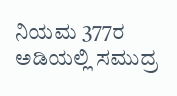ನಿಯಮ 377ರ ಅಡಿಯಲ್ಲಿ ಸಮುದ್ರ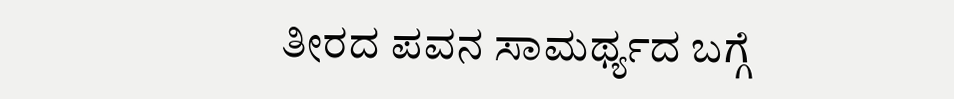ತೀರದ ಪವನ ಸಾಮರ್ಥ್ಯದ ಬಗ್ಗೆ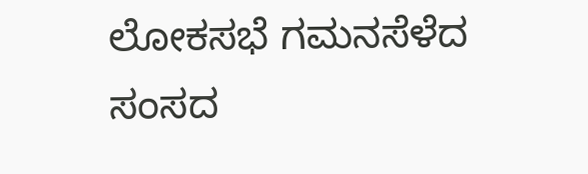ಲೋಕಸಭೆ ಗಮನಸೆಳೆದ ಸಂಸದ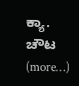ಕ್ಯಾ. ಚೌಟ (more…)